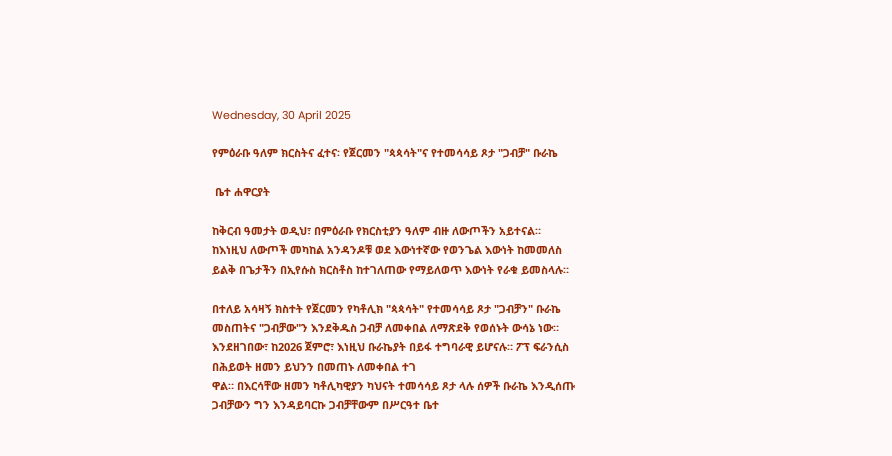Wednesday, 30 April 2025

የምዕራቡ ዓለም ክርስትና ፈተና፡ የጀርመን "ጳጳሳት"ና የተመሳሳይ ጾታ "ጋብቻ" ቡራኬ

 ቤተ ሐዋርያት

ከቅርብ ዓመታት ወዲህ፣ በምዕራቡ የክርስቲያን ዓለም ብዙ ለውጦችን አይተናል። ከእነዚህ ለውጦች መካከል አንዳንዶቹ ወደ እውነተኛው የወንጌል እውነት ከመመለስ ይልቅ በጌታችን በኢየሱስ ክርስቶስ ከተገለጠው የማይለወጥ እውነት የራቁ ይመስላሉ።

በተለይ አሳዛኝ ክስተት የጀርመን የካቶሊክ "ጳጳሳት" የተመሳሳይ ጾታ "ጋብቻን" ቡራኬ መስጠትና "ጋብቻው"ን እንደቅዱስ ጋብቻ ለመቀበል ለማጽደቅ የወሰኑት ውሳኔ ነው። እንደዘገበው፣ ከ2026 ጀምሮ፣ እነዚህ ቡራኬያት በይፋ ተግባራዊ ይሆናሉ። ፖፕ ፍራንሲስ በሕይወት ዘመን ይህንን በመጠኑ ለመቀበል ተገ
ዋል። በእርሳቸው ዘመን ካቶሊካዊያን ካህናት ተመሳሳይ ጾታ ላሉ ሰዎች ቡራኬ እንዲሰጡ ጋብቻውን ግን እንዳይባርኩ ጋብቻቸውም በሥርዓተ ቤተ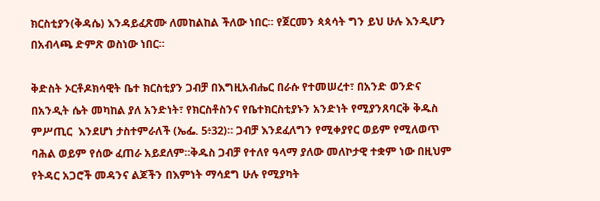ክርስቲያን(ቅዳሴ) እንዳይፈጽሙ ለመከልከል ችለው ነበር። የጀርመን ጳጳሳት ግን ይህ ሁሉ እንዲሆን በአብላጫ ድምጽ ወስነው ነበር።

ቅድስት ኦርቶዶክሳዊት ቤተ ክርስቲያን ጋብቻ በእግዚአብሔር በራሱ የተመሠረተ፣ በአንድ ወንድና በአንዲት ሴት መካከል ያለ አንድነት፣ የክርስቶስንና የቤተክርስቲያኑን አንድነት የሚያንጸባርቅ ቅዱስ ምሥጢር  እንደሆነ ታስተምራለች (ኤፌ. 5፥32)። ጋብቻ እንደፈለግን የሚቀያየር ወይም የሚለወጥ  ባሕል ወይም የሰው ፈጠራ አይደለም።ቅዱስ ጋብቻ የተለየ ዓላማ ያለው መለኮታዊ ተቋም ነው በዚህም የትዳር አጋሮች መዳንና ልጆችን በእምነት ማሳደግ ሁሉ የሚያካት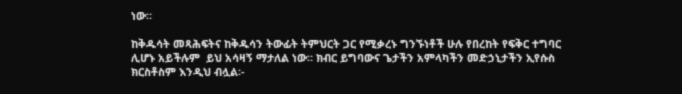ነው።

ከቅዱሳት መጻሕፍትና ከቅዱሳን ትውፊት ትምህርት ጋር የሚቃረኑ ግንኙነቶች ሁሉ የበረከት የፍቅር ተግባር ሊሆኑ አይችሉም  ይህ አሳዛኝ ማታለል ነው። ክብር ይግባውና ጌታችን አምላካችን መድኃኒታችን ኢየሱስ ክርስቶስም እንዲህ ብሏል፡-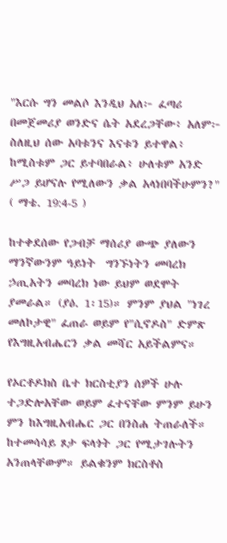"እርሱ ግን መልሶ እንዲህ አለ፦ ፈጣሪ በመጀመሪያ ወንድና ሴት አደረጋቸው፥ አለም፦ ስለዚህ ሰው አባቱንና እናቱን ይተዋል፥ ከሚስቱም ጋር ይተባበራል፥ ሁለቱም አንድ ሥጋ ይሆናሉ የሚለውን ቃል አላነበባችሁምን?" ( ማቴ. 19:4-5 )

ከተቀደሰው የጋብቻ ማሰሪያ ውጭ ያለውን ማንኛውንም ዓይነት  ግንኙነትን መባረክ ኃጢአትን መባረክ ነው ይህም ወደሞት ያመራል። (ያዕ. 1፡15)። ምንም ያህል "ነገረ መለኮታዊ" ፈጠራ ወይም የ"ሲኖዶስ" ድምጽ የእግዚአብሔርን ቃል መሻር አይችልምና።

የኦርቶዶክስ ቤተ ክርስቲያን ሰዎች ሁሉ ተጋድሎአቸው ወይም ፈተናቸው ምንም ይሁን ምን ከእግዚአብሔር ጋር በንስሐ ትጠራለች። ከተመሳሳይ ጾታ ፍላጎት ጋር የሚታገሉትን አንጠላቸውም። ይልቁንም ክርስቶስ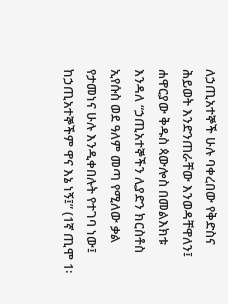ለኃጢአተኞች ሁሉ ባቀረበው የቅድስና ሕይወት እንድንጠራቸው እንወዳቸዋለን፤ ሐዋርያው ቅዱስ ጳውሎስ በመልእክቱ እንዳለ “ኃጢአተኞችን ሊያድን ክርስቶስ ኢየሱስ ወደ ዓለም መጣ የሚለው ቃል የታመነና ሁሉ እንዲቀበሉት የተገባ ነው፤ ከኃጢአተኞችም ዋና እኔ ነኝ፤” (1ኛ ጢሞ 1፡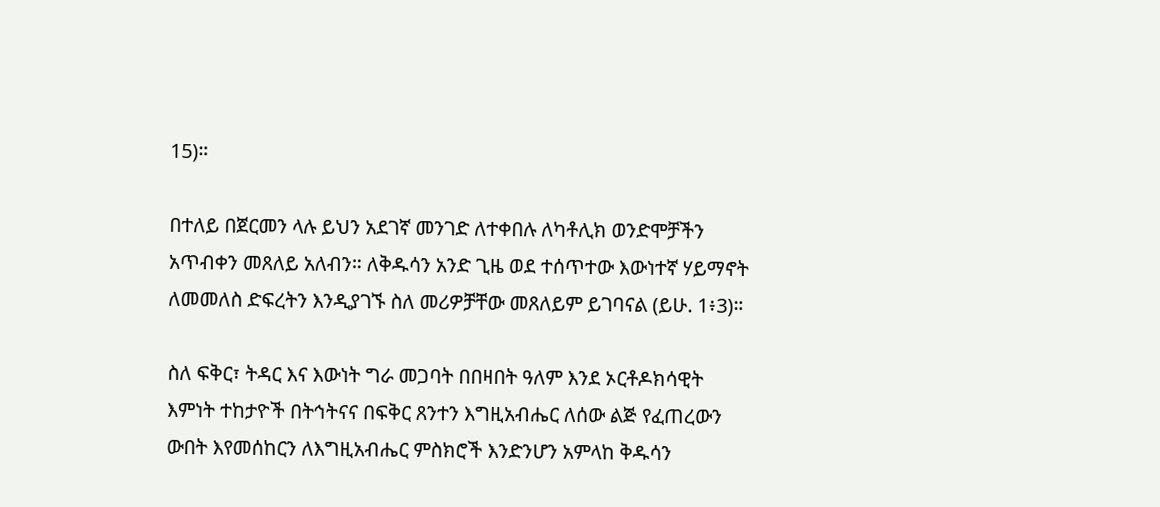15)።

በተለይ በጀርመን ላሉ ይህን አደገኛ መንገድ ለተቀበሉ ለካቶሊክ ወንድሞቻችን አጥብቀን መጸለይ አለብን። ለቅዱሳን አንድ ጊዜ ወደ ተሰጥተው እውነተኛ ሃይማኖት ለመመለስ ድፍረትን እንዲያገኙ ስለ መሪዎቻቸው መጸለይም ይገባናል (ይሁ. 1፥3)።

ስለ ፍቅር፣ ትዳር እና እውነት ግራ መጋባት በበዛበት ዓለም እንደ ኦርቶዶክሳዊት እምነት ተከታዮች በትኅትናና በፍቅር ጸንተን እግዚአብሔር ለሰው ልጅ የፈጠረውን ውበት እየመሰከርን ለእግዚአብሔር ምስክሮች እንድንሆን አምላከ ቅዱሳን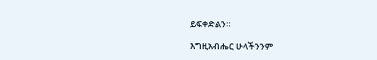ይፍቀድልን።

እግዚአብሔር ሁላችንንም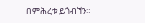በምሕረቱ ይጎብኘን።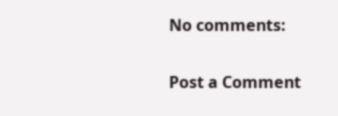No comments:

Post a Comment